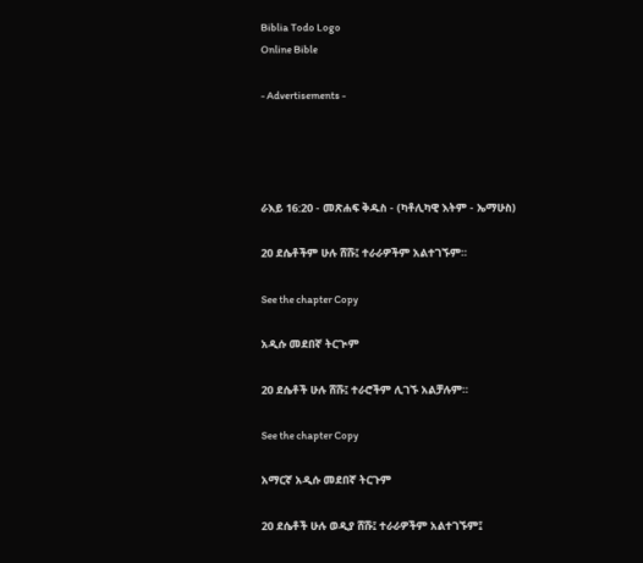Biblia Todo Logo
Online Bible

- Advertisements -




ራእይ 16:20 - መጽሐፍ ቅዱስ - (ካቶሊካዊ እትም - ኤማሁስ)

20 ደሴቶችም ሁሉ ሸሹ፤ ተራራዎችም አልተገኙም።

See the chapter Copy

አዲሱ መደበኛ ትርጒም

20 ደሴቶች ሁሉ ሸሹ፤ ተራሮችም ሊገኙ አልቻሉም።

See the chapter Copy

አማርኛ አዲሱ መደበኛ ትርጉም

20 ደሴቶች ሁሉ ወዲያ ሸሹ፤ ተራራዎችም አልተገኙም፤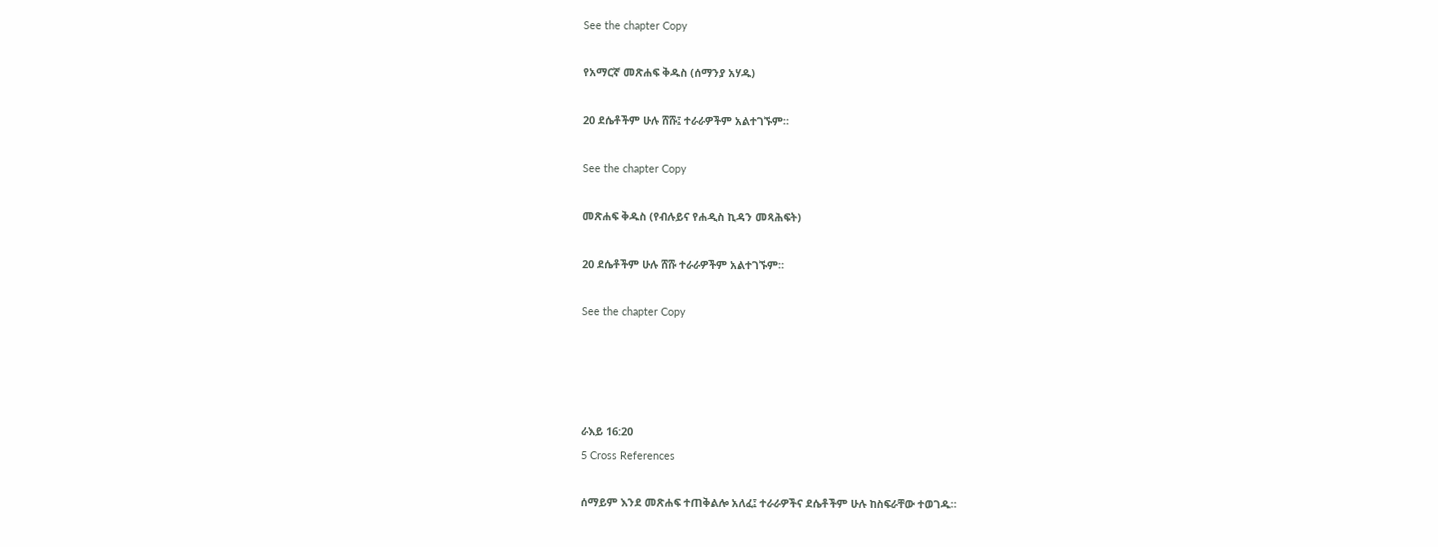See the chapter Copy

የአማርኛ መጽሐፍ ቅዱስ (ሰማንያ አሃዱ)

20 ደሴቶችም ሁሉ ሸሹ፤ ተራራዎችም አልተገኙም።

See the chapter Copy

መጽሐፍ ቅዱስ (የብሉይና የሐዲስ ኪዳን መጻሕፍት)

20 ደሴቶችም ሁሉ ሸሹ ተራራዎችም አልተገኙም።

See the chapter Copy




ራእይ 16:20
5 Cross References

ሰማይም እንደ መጽሐፍ ተጠቅልሎ አለፈ፤ ተራራዎችና ደሴቶችም ሁሉ ከስፍራቸው ተወገዱ።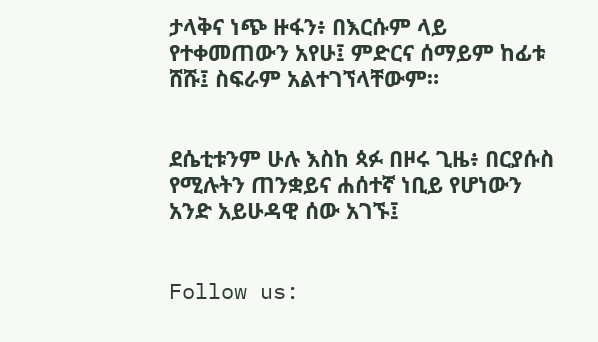ታላቅና ነጭ ዙፋን፥ በእርሱም ላይ የተቀመጠውን አየሁ፤ ምድርና ሰማይም ከፊቱ ሸሹ፤ ስፍራም አልተገኘላቸውም።


ደሴቲቱንም ሁሉ እስከ ጳፉ በዞሩ ጊዜ፥ በርያሱስ የሚሉትን ጠንቋይና ሐሰተኛ ነቢይ የሆነውን አንድ አይሁዳዊ ሰው አገኙ፤


Follow us: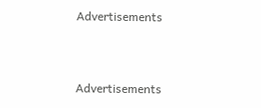Advertisements


Advertisements